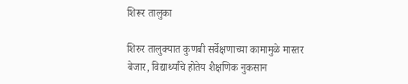शिरूर तालुका

शिरुर तालुक्यात कुणबी सर्वेक्षणाच्या कामामुळे मास्तर बेजार, विद्यार्थ्यांचे होतेय शैक्षणिक नुकसान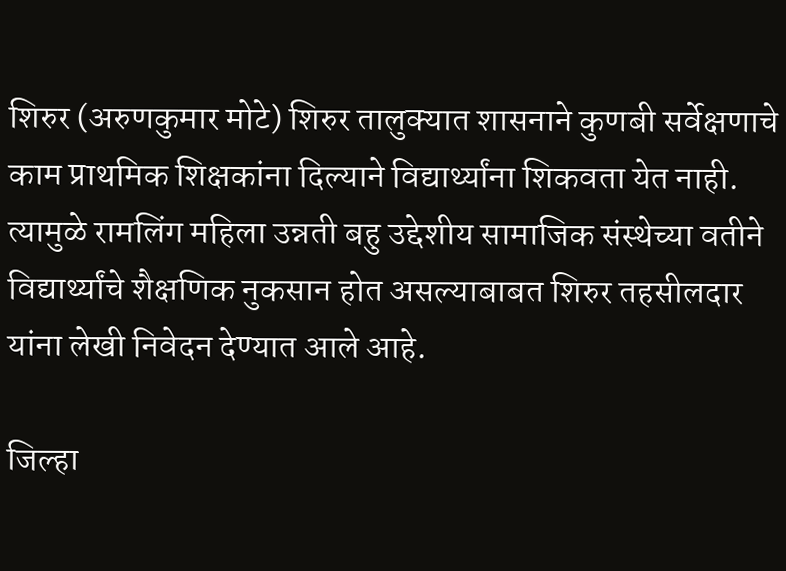शिरुर (अरुणकुमार मोटे) शिरुर तालुक्यात शासनाने कुणबी सर्वेक्षणाचे काम प्राथमिक शिक्षकांना दिल्याने विद्यार्थ्यांना शिकवता येत नाही. त्यामुळे रामलिंग महिला उन्नती बहु उद्देशीय सामाजिक संस्थेच्या वतीने विद्यार्थ्यांचे शैक्षणिक नुकसान होत असल्याबाबत शिरुर तहसीलदार यांना लेखी निवेदन देण्यात आले आहे.

जिल्हा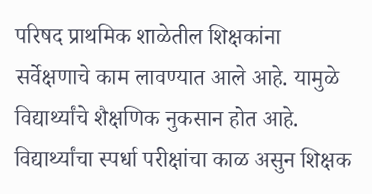परिषद प्राथमिक शाळेतील शिक्षकांना सर्वेक्षणाचे काम लावण्यात आले आहे. यामुळे विद्यार्थ्यांचे शैक्षणिक नुकसान होत आहे. विद्यार्थ्यांचा स्पर्धा परीक्षांचा काळ असुन शिक्षक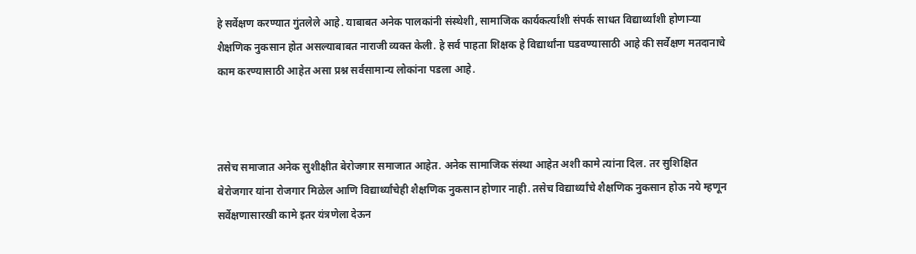हे सर्वेक्षण करण्यात गुंतलेले आहे. याबाबत अनेक पालकांनी संस्थेशी, सामाजिक कार्यकर्त्यांशी संपर्क साधत विद्यार्थ्यांशी होणाऱ्या शैक्षणिक नुकसान होत असल्याबाबत नाराजी व्यक्त केली. हे सर्व पाहता शिक्षक हे विद्यार्थांना घडवण्यासाठी आहे की सर्वेक्षण मतदानाचे काम करण्यासाठी आहेत असा प्रश्न सर्वसामान्य लोकांना पडला आहे.



तसेच समाजात अनेक सुशीक्षीत बेरोजगार समाजात आहेत. अनेक सामाजिक संस्था आहेत अशी कामे त्यांना दिल. तर सुशिक्षित बेरोजगार यांना रोजगार मिळेल आणि विद्यार्थ्यांचेही शैक्षणिक नुकसान होणार नाही. तसेच विद्यार्थ्यांचे शैक्षणिक नुकसान होऊ नये म्हणून सर्वेक्षणासारखी कामे इतर यंत्रणेला देऊन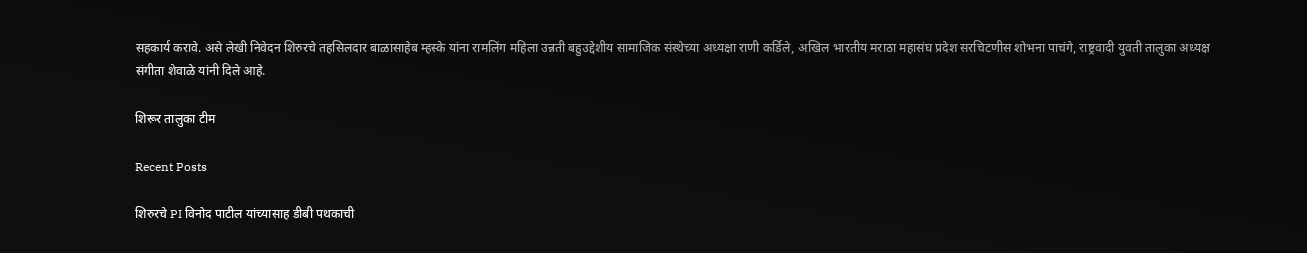सहकार्य करावे. असे लेखी निवेदन शिरुरचे तहसिलदार बाळासाहेब म्हस्के यांना रामलिंग महिला उन्नती बहुउद्देशीय सामाजिक संस्थेच्या अध्यक्षा राणी कर्डिले, अखिल भारतीय मराठा महासंघ प्रदेश सरचिटणीस शोभना पाचंगे, राष्ट्रवादी युवती तालुका अध्यक्ष संगीता शेवाळे यांनी दिले आहे.

शिरूर तालुका टीम

Recent Posts

शिरुरचे PI विनोद पाटील यांच्यासाह डीबी पथकाची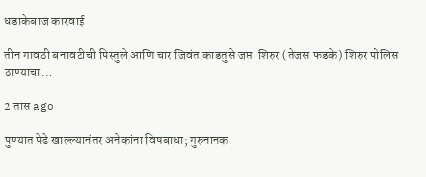धडाकेबाज कारवाई

तीन गावठी बनावटीची पिस्तुले आणि चार जिवंत काडतुसे जप्त  शिरुर (तेजस फडके) शिरुर पोलिस ठाण्याचा…

2 तास ago

पुण्यात पेढे खाल्ल्यानंतर अनेकांना विषबाधा; गुरुनानक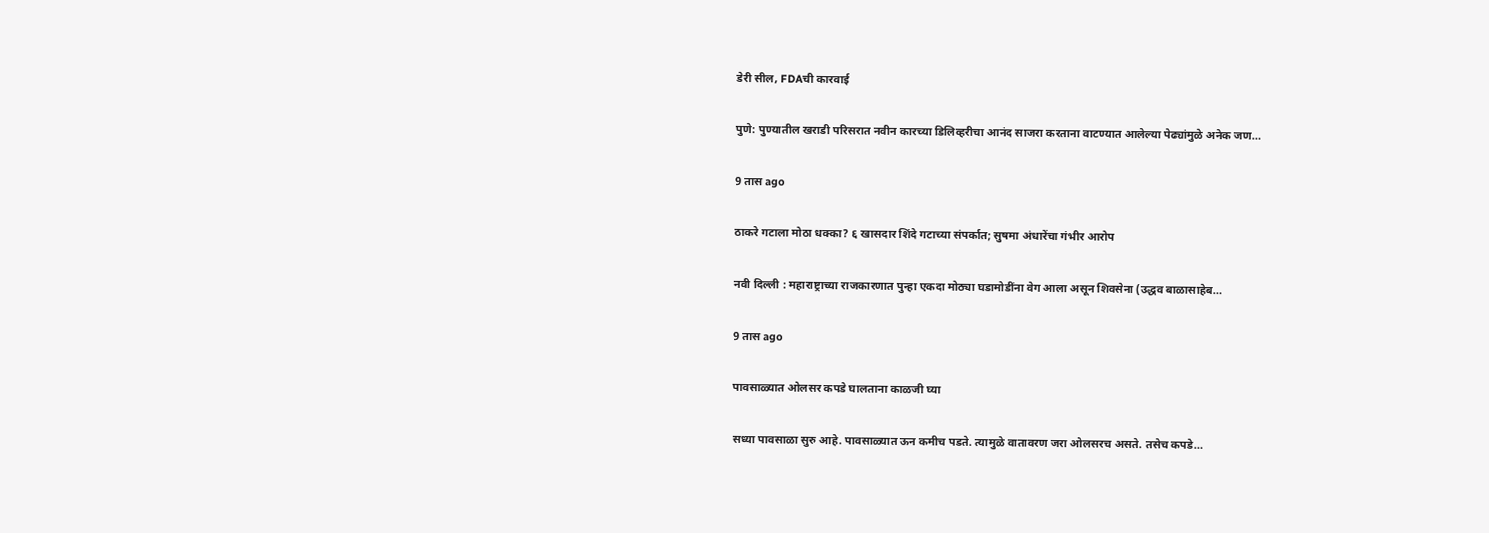डेरी सील, FDAची कारवाई

पुणे: पुण्यातील खराडी परिसरात नवीन कारच्या डिलिव्हरीचा आनंद साजरा करताना वाटण्यात आलेल्या पेढ्यांमुळे अनेक जण…

9 तास ago

ठाकरे गटाला मोठा धक्का? ६ खासदार शिंदे गटाच्या संपर्कात; सुषमा अंधारेंचा गंभीर आरोप

नवी दिल्ली : महाराष्ट्राच्या राजकारणात पुन्हा एकदा मोठ्या घडामोडींना वेग आला असून शिवसेना (उद्धव बाळासाहेब…

9 तास ago

पावसाळ्यात ओलसर कपडे घालताना काळजी घ्या

सध्या पावसाळा सुरु आहे. पावसाळ्यात ऊन कमीच पडते. त्यामुळे वातावरण जरा ओलसरच असते. तसेच कपडे…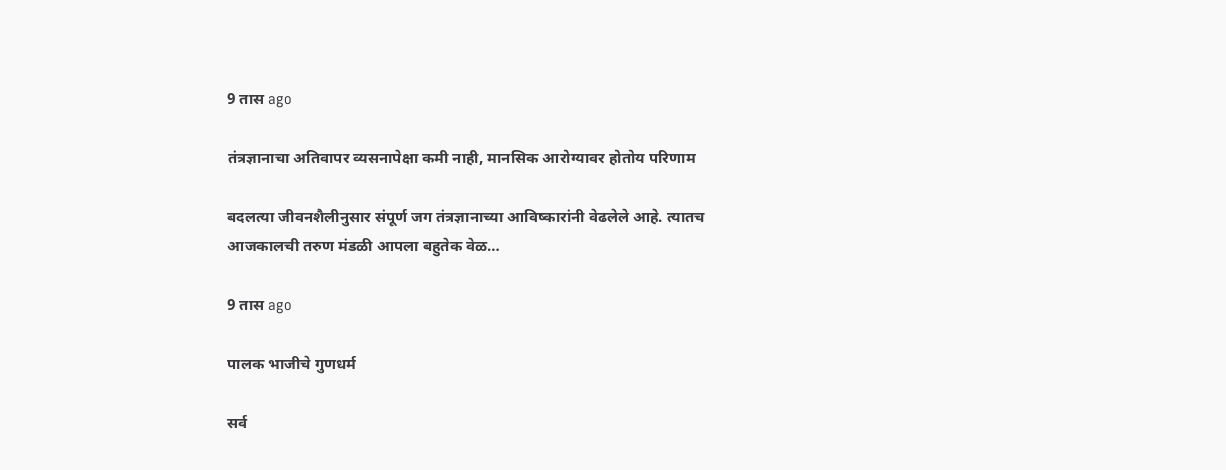9 तास ago

तंत्रज्ञानाचा अतिवापर व्यसनापेक्षा कमी नाही, मानसिक आरोग्यावर होतोय परिणाम

बदलत्या जीवनशैलीनुसार संपूर्ण जग तंत्रज्ञानाच्या आविष्कारांनी वेढलेले आहे. त्यातच आजकालची तरुण मंडळी आपला बहुतेक वेळ…

9 तास ago

पालक भाजीचे गुणधर्म

सर्व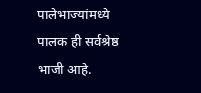पालेभाज्यांमध्ये पालक ही सर्वश्रेष्ठ भाजी आहे.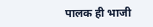पालक ही भाजी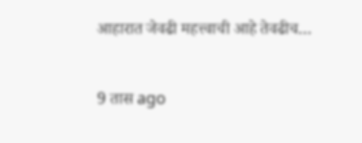आहारात जेवढी महत्त्वाची आहे तेवढीच…

9 तास ago